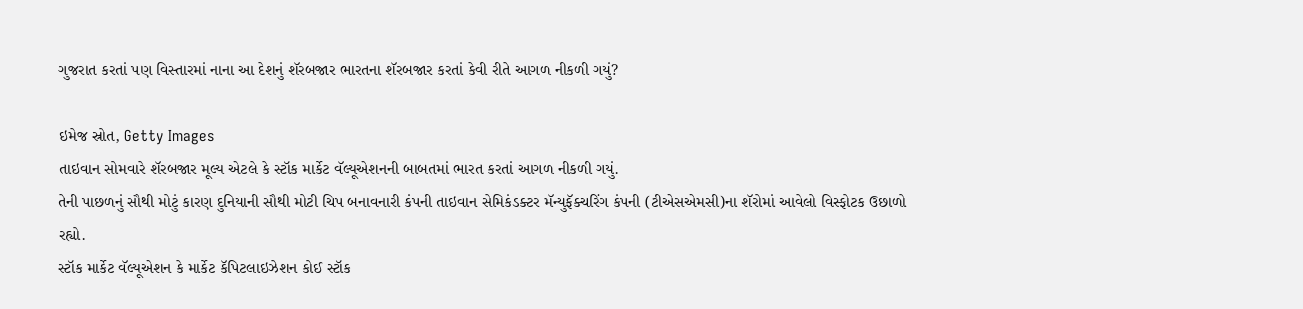ગુજરાત કરતાં પણ વિસ્તારમાં નાના આ દેશનું શૅરબજાર ભારતના શૅરબજાર કરતાં કેવી રીતે આગળ નીકળી ગયું?

ઇમેજ સ્રોત, Getty Images
તાઇવાન સોમવારે શૅરબજાર મૂલ્ય એટલે કે સ્ટૉક માર્કેટ વૅલ્યૂએશનની બાબતમાં ભારત કરતાં આગળ નીકળી ગયું.
તેની પાછળનું સૌથી મોટું કારણ દુનિયાની સૌથી મોટી ચિપ બનાવનારી કંપની તાઇવાન સેમિકંડક્ટર મૅન્યુફૅક્ચરિંગ કંપની (ટીએસએમસી)ના શૅરોમાં આવેલો વિસ્ફોટક ઉછાળો રહ્યો.
સ્ટૉક માર્કેટ વૅલ્યૂએશન કે માર્કેટ કૅપિટલાઇઝેશન કોઈ સ્ટૉક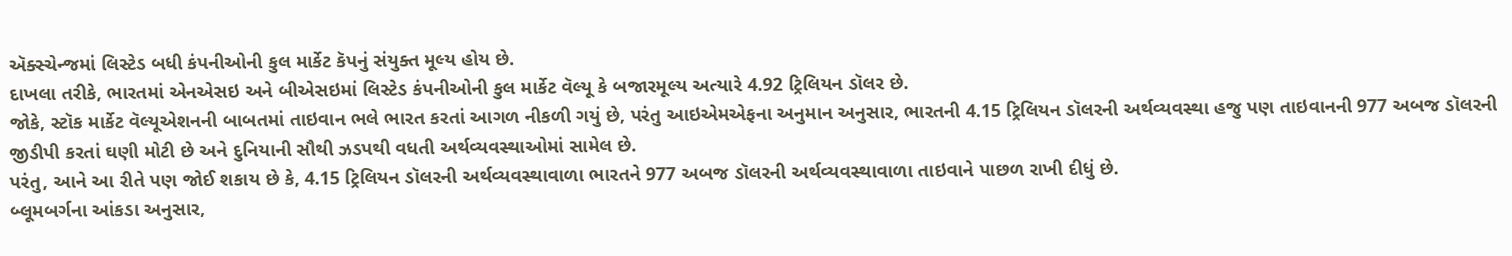ઍક્સ્ચેન્જમાં લિસ્ટેડ બધી કંપનીઓની કુલ માર્કેટ કૅપનું સંયુક્ત મૂલ્ય હોય છે.
દાખલા તરીકે, ભારતમાં એનએસઇ અને બીએસઇમાં લિસ્ટેડ કંપનીઓની કુલ માર્કેટ વૅલ્યૂ કે બજારમૂલ્ય અત્યારે 4.92 ટ્રિલિયન ડૉલર છે.
જોકે, સ્ટૉક માર્કેટ વૅલ્યૂએશનની બાબતમાં તાઇવાન ભલે ભારત કરતાં આગળ નીકળી ગયું છે, પરંતુ આઇએમએફના અનુમાન અનુસાર, ભારતની 4.15 ટ્રિલિયન ડૉલરની અર્થવ્યવસ્થા હજુ પણ તાઇવાનની 977 અબજ ડૉલરની જીડીપી કરતાં ઘણી મોટી છે અને દુનિયાની સૌથી ઝડપથી વધતી અર્થવ્યવસ્થાઓમાં સામેલ છે.
પરંતુ, આને આ રીતે પણ જોઈ શકાય છે કે, 4.15 ટ્રિલિયન ડૉલરની અર્થવ્યવસ્થાવાળા ભારતને 977 અબજ ડૉલરની અર્થવ્યવસ્થાવાળા તાઇવાને પાછળ રાખી દીધું છે.
બ્લૂમબર્ગના આંકડા અનુસાર,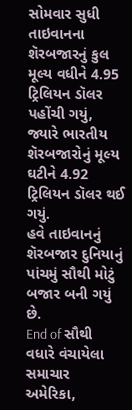સોમવાર સુધી તાઇવાનના શૅરબજારનું કુલ મૂલ્ય વધીને 4.95 ટ્રિલિયન ડૉલર પહોંચી ગયું, જ્યારે ભારતીય શૅરબજારોનું મૂલ્ય ઘટીને 4.92 ટ્રિલિયન ડૉલર થઈ ગયું.
હવે તાઇવાનનું શૅરબજાર દુનિયાનું પાંચમું સૌથી મોટું બજાર બની ગયું છે.
End of સૌથી વધારે વંચાયેલા સમાચાર
અમેરિકા,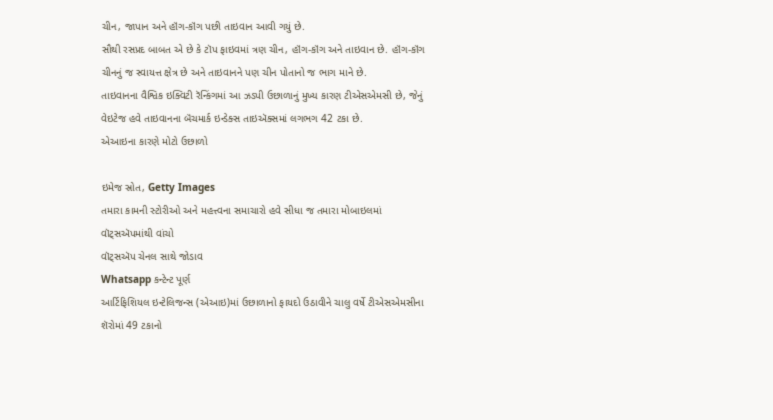ચીન, જાપાન અને હૉંગ-કૉંગ પછી તાઇવાન આવી ગયું છે.
સૌથી રસપ્રદ બાબત એ છે કે ટૉપ ફાઇવમાં ત્રણ ચીન, હૉંગ-કૉંગ અને તાઇવાન છે. હૉંગ-કૉંગ ચીનનું જ સ્વાયત્ત ક્ષેત્ર છે અને તાઇવાનને પણ ચીન પોતાનો જ ભાગ માને છે.
તાઇવાનના વૈશ્વિક ઇક્વિટી રૅન્કિંગમાં આ ઝડપી ઉછાળાનું મુખ્ય કારણ ટીએસએમસી છે, જેનું વેઇટેજ હવે તાઇવાનના બૅંચમાર્ક ઇન્ડેક્સ તાઇઍક્સમાં લગભગ 42 ટકા છે.
એઆઇના કારણે મોટો ઉછાળો

ઇમેજ સ્રોત, Getty Images
તમારા કામની સ્ટોરીઓ અને મહત્ત્વના સમાચારો હવે સીધા જ તમારા મોબાઇલમાં વૉટ્સઍપમાંથી વાંચો
વૉટ્સઍપ ચેનલ સાથે જોડાવ
Whatsapp કન્ટેન્ટ પૂર્ણ
આર્ટિફિશિયલ ઇન્ટેલિજન્સ (એઆઇ)માં ઉછાળાનો ફાયદો ઉઠાવીને ચાલુ વર્ષે ટીએસએમસીના શૅરોમાં 49 ટકાનો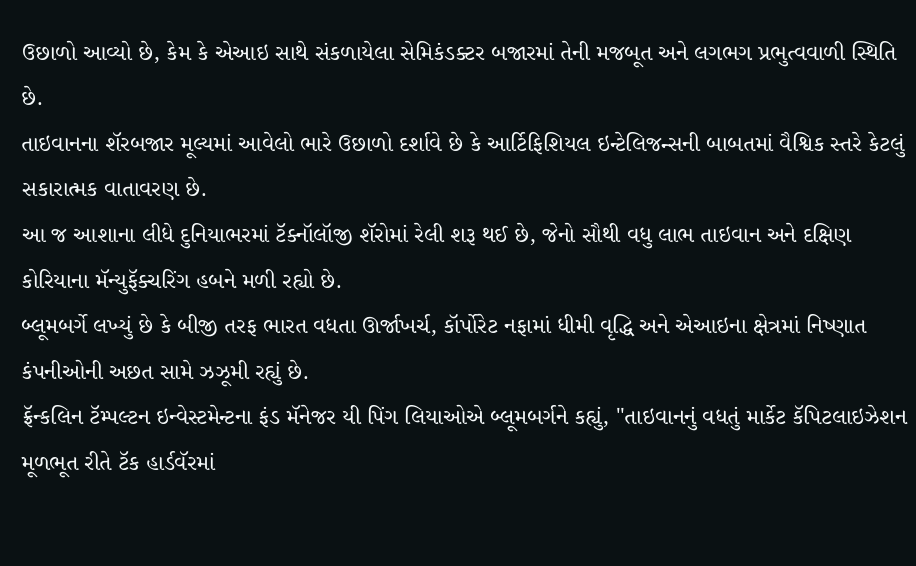ઉછાળો આવ્યો છે, કેમ કે એઆઇ સાથે સંકળાયેલા સેમિકંડક્ટર બજારમાં તેની મજબૂત અને લગભગ પ્રભુત્વવાળી સ્થિતિ છે.
તાઇવાનના શૅરબજાર મૂલ્યમાં આવેલો ભારે ઉછાળો દર્શાવે છે કે આર્ટિફિશિયલ ઇન્ટેલિજન્સની બાબતમાં વૈશ્વિક સ્તરે કેટલું સકારાત્મક વાતાવરણ છે.
આ જ આશાના લીધે દુનિયાભરમાં ટૅક્નૉલૉજી શૅરોમાં રેલી શરૂ થઈ છે, જેનો સૌથી વધુ લાભ તાઇવાન અને દક્ષિણ કોરિયાના મૅન્યુફૅક્ચરિંગ હબને મળી રહ્યો છે.
બ્લૂમબર્ગે લખ્યું છે કે બીજી તરફ ભારત વધતા ઊર્જાખર્ચ, કૉર્પોરેટ નફામાં ધીમી વૃદ્ધિ અને એઆઇના ક્ષેત્રમાં નિષ્ણાત કંપનીઓની અછત સામે ઝઝૂમી રહ્યું છે.
ફ્રૅન્કલિન ટૅમ્પલ્ટન ઇન્વેસ્ટમેન્ટના ફંડ મૅનેજર યી પિંગ લિયાઓએ બ્લૂમબર્ગને કહ્યું, "તાઇવાનનું વધતું માર્કેટ કૅપિટલાઇઝેશન મૂળભૂત રીતે ટૅક હાર્ડવૅરમાં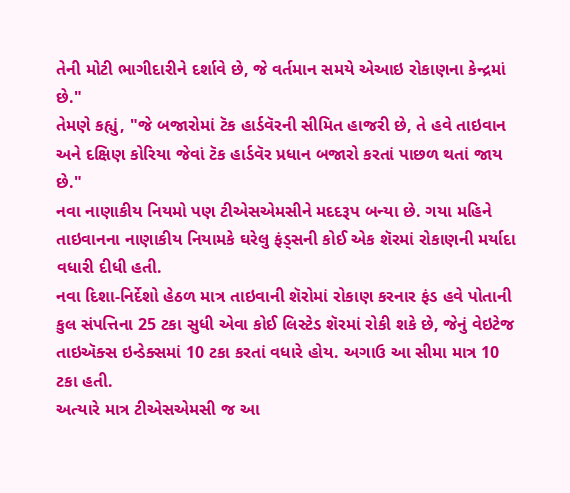તેની મોટી ભાગીદારીને દર્શાવે છે, જે વર્તમાન સમયે એઆઇ રોકાણના કેન્દ્રમાં છે."
તેમણે કહ્યું, "જે બજારોમાં ટૅક હાર્ડવૅરની સીમિત હાજરી છે, તે હવે તાઇવાન અને દક્ષિણ કોરિયા જેવાં ટૅક હાર્ડવૅર પ્રધાન બજારો કરતાં પાછળ થતાં જાય છે."
નવા નાણાકીય નિયમો પણ ટીએસએમસીને મદદરૂપ બન્યા છે. ગયા મહિને તાઇવાનના નાણાકીય નિયામકે ઘરેલુ ફંડ્સની કોઈ એક શૅરમાં રોકાણની મર્યાદા વધારી દીધી હતી.
નવા દિશા-નિર્દેશો હેઠળ માત્ર તાઇવાની શૅરોમાં રોકાણ કરનાર ફંડ હવે પોતાની કુલ સંપત્તિના 25 ટકા સુધી એવા કોઈ લિસ્ટેડ શૅરમાં રોકી શકે છે, જેનું વેઇટેજ તાઇઍક્સ ઇન્ડેક્સમાં 10 ટકા કરતાં વધારે હોય. અગાઉ આ સીમા માત્ર 10 ટકા હતી.
અત્યારે માત્ર ટીએસએમસી જ આ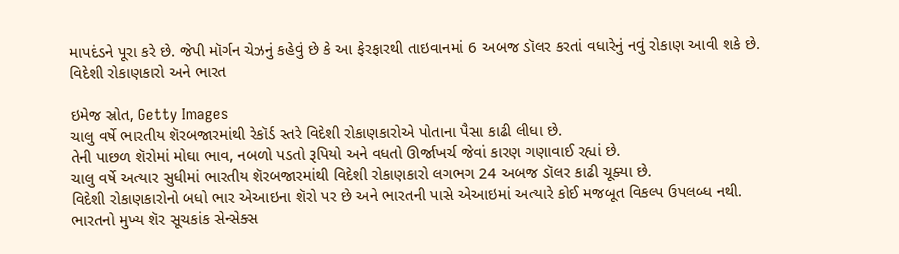માપદંડને પૂરા કરે છે. જેપી મૉર્ગન ચેઝનું કહેવું છે કે આ ફેરફારથી તાઇવાનમાં 6 અબજ ડૉલર કરતાં વધારેનું નવું રોકાણ આવી શકે છે.
વિદેશી રોકાણકારો અને ભારત

ઇમેજ સ્રોત, Getty Images
ચાલુ વર્ષે ભારતીય શૅરબજારમાંથી રેકૉર્ડ સ્તરે વિદેશી રોકાણકારોએ પોતાના પૈસા કાઢી લીધા છે.
તેની પાછળ શૅરોમાં મોઘા ભાવ, નબળો પડતો રૂપિયો અને વધતો ઊર્જાખર્ચ જેવાં કારણ ગણાવાઈ રહ્યાં છે.
ચાલુ વર્ષે અત્યાર સુધીમાં ભારતીય શૅરબજારમાંથી વિદેશી રોકાણકારો લગભગ 24 અબજ ડૉલર કાઢી ચૂક્યા છે.
વિદેશી રોકાણકારોનો બધો ભાર એઆઇના શૅરો પર છે અને ભારતની પાસે એઆઇમાં અત્યારે કોઈ મજબૂત વિકલ્પ ઉપલબ્ધ નથી.
ભારતનો મુખ્ય શૅર સૂચકાંક સેન્સેક્સ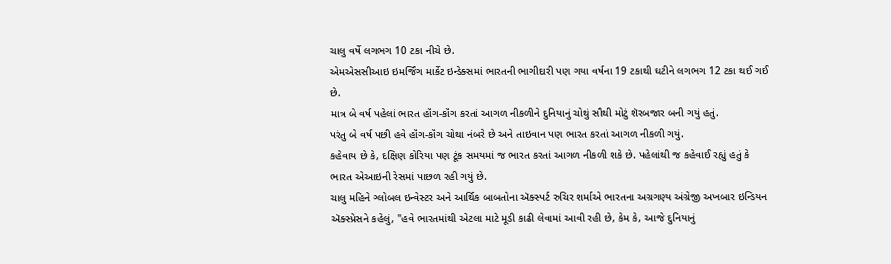ચાલુ વર્ષે લગભગ 10 ટકા નીચે છે.
એમએસસીઆઇ ઇમર્જિંગ માર્કેટ ઇન્ડેક્સમાં ભારતની ભાગીદારી પણ ગયા વર્ષના 19 ટકાથી ઘટીને લગભગ 12 ટકા થઈ ગઈ છે.
માત્ર બે વર્ષ પહેલાં ભારત હૉંગ-કૉંગ કરતાં આગળ નીકળીને દુનિયાનું ચોથું સૌથી મોટું શૅરબજાર બની ગયું હતું.
પરંતુ બે વર્ષ પછી હવે હૉંગ-કૉંગ ચોથા નંબરે છે અને તાઇવાન પણ ભારત કરતાં આગળ નીકળી ગયું.
કહેવાય છે કે, દક્ષિણ કોરિયા પણ ટૂંક સમયમાં જ ભારત કરતાં આગળ નીકળી શકે છે. પહેલાંથી જ કહેવાઈ રહ્યું હતું કે ભારત એઆઇની રેસમાં પાછળ રહી ગયું છે.
ચાલુ મહિને ગ્લોબલ ઇન્વેસ્ટર અને આર્થિક બાબતોના ઍક્સ્પર્ટ રુચિર શર્માએ ભારતના અગ્રગણ્ય અંગ્રેજી અખબાર ઇન્ડિયન ઍક્સ્પ્રેસને કહેલું, "હવે ભારતમાંથી એટલા માટે મૂડી કાઢી લેવામાં આવી રહી છે, કેમ કે, આજે દુનિયાનું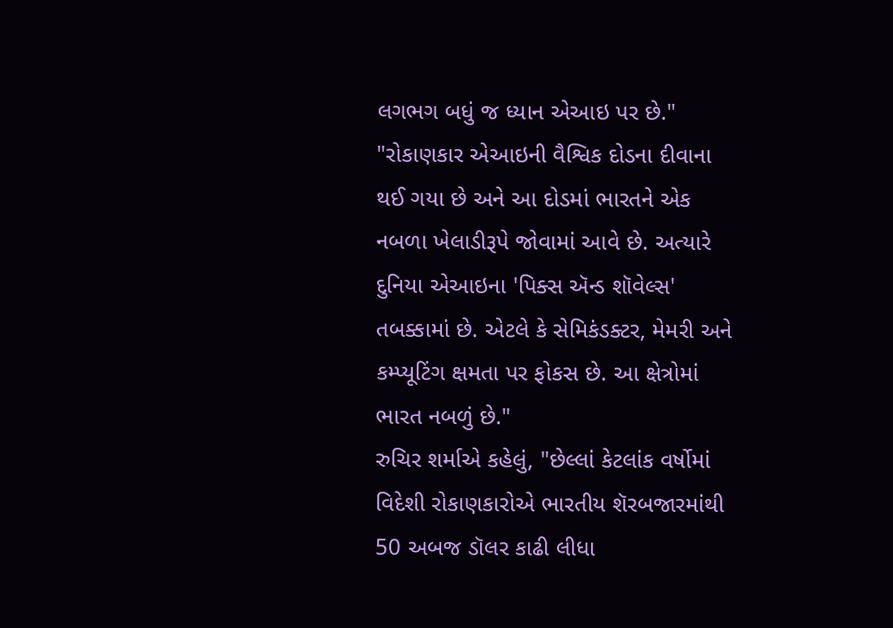લગભગ બધું જ ધ્યાન એઆઇ પર છે."
"રોકાણકાર એઆઇની વૈશ્વિક દોડના દીવાના થઈ ગયા છે અને આ દોડમાં ભારતને એક નબળા ખેલાડીરૂપે જોવામાં આવે છે. અત્યારે દુનિયા એઆઇના 'પિક્સ ઍન્ડ શૉવેલ્સ' તબક્કામાં છે. એટલે કે સેમિકંડક્ટર, મેમરી અને કમ્પ્યૂટિંગ ક્ષમતા પર ફોકસ છે. આ ક્ષેત્રોમાં ભારત નબળું છે."
રુચિર શર્માએ કહેલું, "છેલ્લાં કેટલાંક વર્ષોમાં વિદેશી રોકાણકારોએ ભારતીય શૅરબજારમાંથી 50 અબજ ડૉલર કાઢી લીધા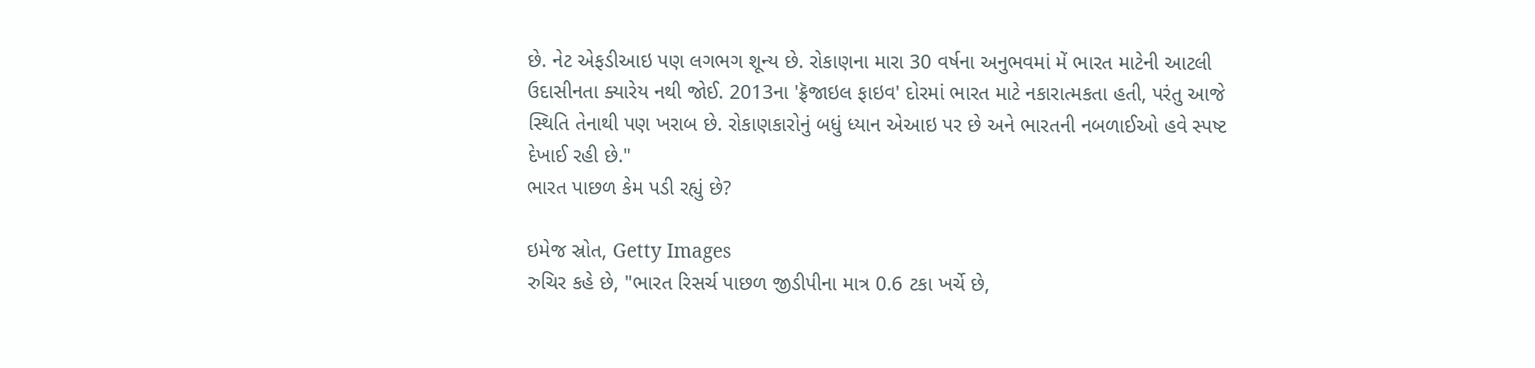છે. નેટ એફડીઆઇ પણ લગભગ શૂન્ય છે. રોકાણના મારા 30 વર્ષના અનુભવમાં મેં ભારત માટેની આટલી ઉદાસીનતા ક્યારેય નથી જોઈ. 2013ના 'ફ્રૅજાઇલ ફાઇવ' દોરમાં ભારત માટે નકારાત્મકતા હતી, પરંતુ આજે સ્થિતિ તેનાથી પણ ખરાબ છે. રોકાણકારોનું બધું ધ્યાન એઆઇ પર છે અને ભારતની નબળાઈઓ હવે સ્પષ્ટ દેખાઈ રહી છે."
ભારત પાછળ કેમ પડી રહ્યું છે?

ઇમેજ સ્રોત, Getty Images
રુચિર કહે છે, "ભારત રિસર્ચ પાછળ જીડીપીના માત્ર 0.6 ટકા ખર્ચે છે,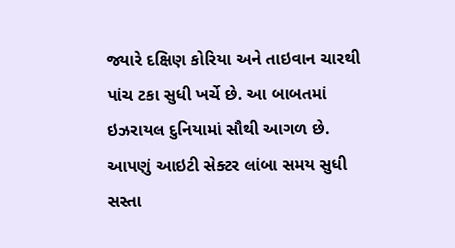જ્યારે દક્ષિણ કોરિયા અને તાઇવાન ચારથી પાંચ ટકા સુધી ખર્ચે છે. આ બાબતમાં ઇઝરાયલ દુનિયામાં સૌથી આગળ છે. આપણું આઇટી સેક્ટર લાંબા સમય સુધી સસ્તા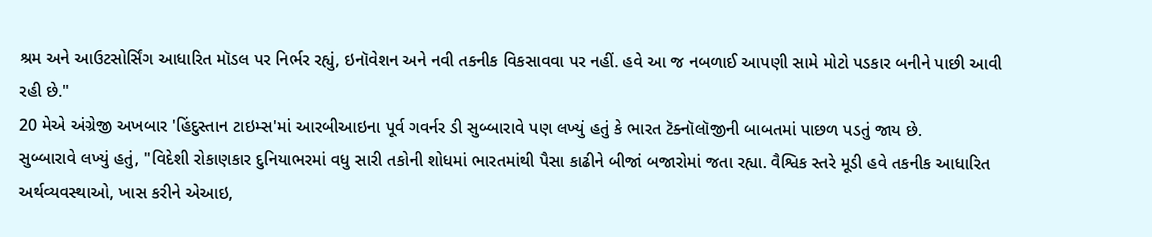શ્રમ અને આઉટસોર્સિંગ આધારિત મૉડલ પર નિર્ભર રહ્યું, ઇનૉવેશન અને નવી તકનીક વિકસાવવા પર નહીં. હવે આ જ નબળાઈ આપણી સામે મોટો પડકાર બનીને પાછી આવી રહી છે."
20 મેએ અંગ્રેજી અખબાર 'હિંદુસ્તાન ટાઇમ્સ'માં આરબીઆઇના પૂર્વ ગવર્નર ડી સુબ્બારાવે પણ લખ્યું હતું કે ભારત ટૅક્નૉલૉજીની બાબતમાં પાછળ પડતું જાય છે.
સુબ્બારાવે લખ્યું હતું, "વિદેશી રોકાણકાર દુનિયાભરમાં વધુ સારી તકોની શોધમાં ભારતમાંથી પૈસા કાઢીને બીજાં બજારોમાં જતા રહ્યા. વૈશ્વિક સ્તરે મૂડી હવે તકનીક આધારિત અર્થવ્યવસ્થાઓ, ખાસ કરીને એઆઇ,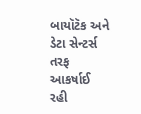બાયૉટૅક અને ડેટા સેન્ટર્સ તરફ આકર્ષાઈ રહી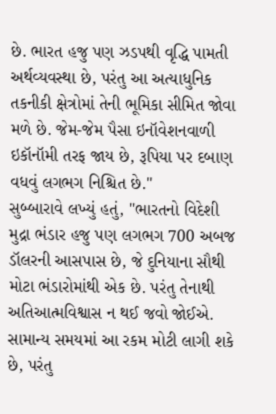છે. ભારત હજુ પણ ઝડપથી વૃદ્ધિ પામતી અર્થવ્યવસ્થા છે, પરંતુ આ અત્યાધુનિક તકનીકી ક્ષેત્રોમાં તેની ભૂમિકા સીમિત જોવા મળે છે. જેમ-જેમ પૈસા ઇનૉવેશનવાળી ઇકૉનૉમી તરફ જાય છે, રૂપિયા પર દબાણ વધવું લગભગ નિશ્ચિત છે."
સુબ્બારાવે લખ્યું હતું, "ભારતનો વિદેશી મુદ્રા ભંડાર હજુ પણ લગભગ 700 અબજ ડૉલરની આસપાસ છે, જે દુનિયાના સૌથી મોટા ભંડારોમાંથી એક છે. પરંતુ તેનાથી અતિઆત્મવિશ્વાસ ન થઈ જવો જોઈએ. સામાન્ય સમયમાં આ રકમ મોટી લાગી શકે છે, પરંતુ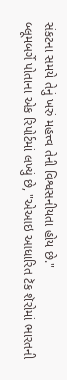સંકટના સમયે તેનું ખરું મહત્ત્વ તેની વિશ્વસનીયતા હોય છે."
બ્લૂમબર્ગે પોતાના એક રિપોર્ટમાં લખ્યું છે, "એઆઇ આધારિત ટૅક શૅરોમાં ભારતની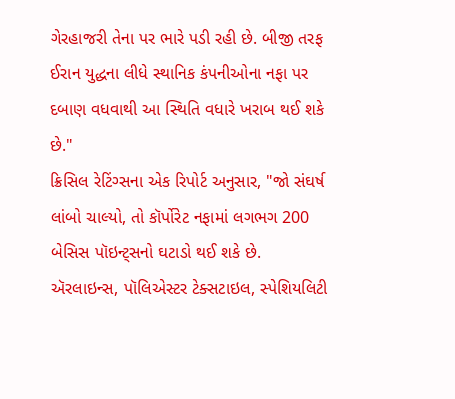ગેરહાજરી તેના પર ભારે પડી રહી છે. બીજી તરફ ઈરાન યુદ્ધના લીધે સ્થાનિક કંપનીઓના નફા પર દબાણ વધવાથી આ સ્થિતિ વધારે ખરાબ થઈ શકે છે."
ક્રિસિલ રેટિંગ્સના એક રિપોર્ટ અનુસાર, "જો સંઘર્ષ લાંબો ચાલ્યો, તો કૉર્પોરેટ નફામાં લગભગ 200 બેસિસ પૉઇન્ટ્સનો ઘટાડો થઈ શકે છે. ઍરલાઇન્સ, પૉલિએસ્ટર ટેક્સટાઇલ, સ્પેશિયલિટી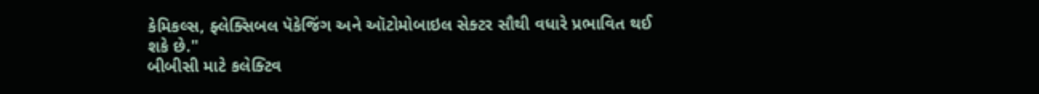કેમિકલ્સ, ફ્લેક્સિબલ પૅકેજિંગ અને ઑટોમોબાઇલ સેક્ટર સૌથી વધારે પ્રભાવિત થઈ શકે છે."
બીબીસી માટે કલેક્ટિવ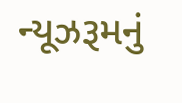ન્યૂઝરૂમનું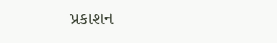પ્રકાશન